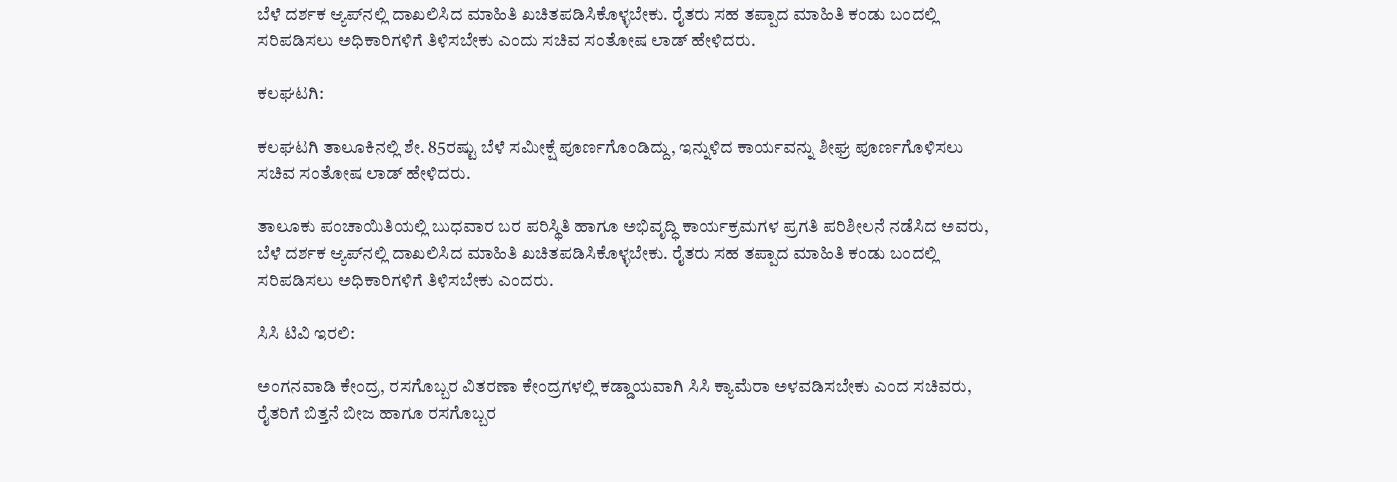ಬೆಳೆ ದರ್ಶಕ ಆ್ಯಪ್‌ನಲ್ಲಿ ದಾಖಲಿಸಿದ ಮಾಹಿತಿ ಖಚಿತಪಡಿಸಿಕೊಳ್ಳಬೇಕು. ರೈತರು ಸಹ ತಪ್ಪಾದ ಮಾಹಿತಿ ಕಂಡು ಬಂದಲ್ಲಿ ಸರಿಪಡಿಸಲು ಅಧಿಕಾರಿಗಳಿಗೆ ತಿಳಿಸಬೇಕು ಎಂದು ಸಚಿವ ಸಂತೋಷ ಲಾಡ್‌ ಹೇಳಿದರು.

ಕಲಘಟಗಿ:

ಕಲಘಟಗಿ ತಾಲೂಕಿನಲ್ಲಿ ಶೇ. 85ರಷ್ಟು ಬೆಳೆ ಸಮೀಕ್ಷೆ ಪೂರ್ಣಗೊಂಡಿದ್ದು, ಇನ್ನುಳಿದ ಕಾರ್ಯವನ್ನು ಶೀಘ್ರ ಪೂರ್ಣಗೊಳಿಸಲು ಸಚಿವ ಸಂತೋಷ ಲಾಡ್‌ ಹೇಳಿದರು.

ತಾಲೂಕು ಪಂಚಾಯಿತಿಯಲ್ಲಿ ಬುಧವಾರ ಬರ ಪರಿಸ್ಥಿತಿ ಹಾಗೂ ಅಭಿವೃದ್ಧಿ ಕಾರ್ಯಕ್ರಮಗಳ ಪ್ರಗತಿ ಪರಿಶೀಲನೆ ನಡೆಸಿದ ಅವರು, ಬೆಳೆ ದರ್ಶಕ ಆ್ಯಪ್‌ನಲ್ಲಿ ದಾಖಲಿಸಿದ ಮಾಹಿತಿ ಖಚಿತಪಡಿಸಿಕೊಳ್ಳಬೇಕು. ರೈತರು ಸಹ ತಪ್ಪಾದ ಮಾಹಿತಿ ಕಂಡು ಬಂದಲ್ಲಿ ಸರಿಪಡಿಸಲು ಅಧಿಕಾರಿಗಳಿಗೆ ತಿಳಿಸಬೇಕು ಎಂದರು.

ಸಿಸಿ ಟಿವಿ ಇರಲಿ:

ಅಂಗನವಾಡಿ ಕೇಂದ್ರ, ರಸಗೊಬ್ಬರ ವಿತರಣಾ ಕೇಂದ್ರಗಳಲ್ಲಿ ಕಡ್ಡಾಯವಾಗಿ ಸಿಸಿ ಕ್ಯಾಮೆರಾ ಅಳವಡಿಸಬೇಕು ಎಂದ ಸಚಿವರು, ರೈತರಿಗೆ ಬಿತ್ತನೆ ಬೀಜ ಹಾಗೂ ರಸಗೊಬ್ಬರ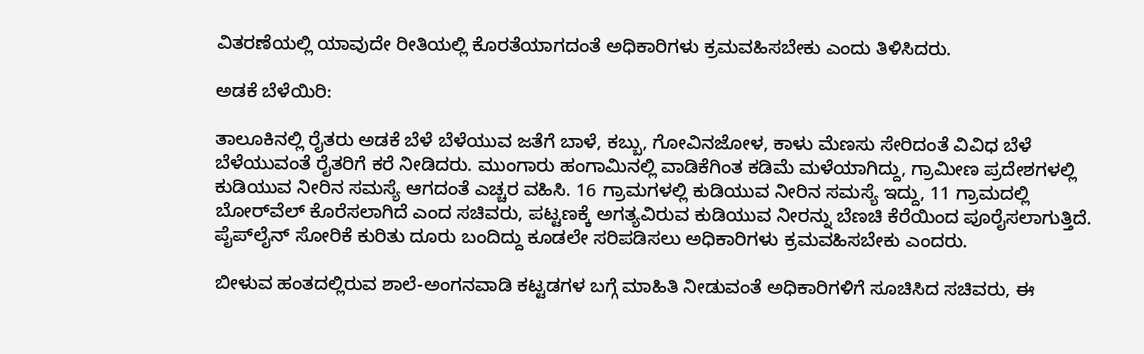ವಿತರಣೆಯಲ್ಲಿ ಯಾವುದೇ ರೀತಿಯಲ್ಲಿ ಕೊರತೆಯಾಗದಂತೆ ಅಧಿಕಾರಿಗಳು ಕ್ರಮವಹಿಸಬೇಕು ಎಂದು ತಿಳಿಸಿದರು.

ಅಡಕೆ ಬೆಳೆಯಿರಿ:

ತಾಲೂಕಿನಲ್ಲಿ ರೈತರು ಅಡಕೆ ಬೆಳೆ ಬೆಳೆಯುವ ಜತೆಗೆ ಬಾಳೆ, ಕಬ್ಬು, ಗೋವಿನಜೋಳ, ಕಾಳು ಮೆಣಸು ಸೇರಿದಂತೆ ವಿವಿಧ ಬೆಳೆ ಬೆಳೆಯುವಂತೆ ರೈತರಿಗೆ ಕರೆ ನೀಡಿದರು. ಮುಂಗಾರು ಹಂಗಾಮಿನಲ್ಲಿ ವಾಡಿಕೆಗಿಂತ ಕಡಿಮೆ ಮಳೆಯಾಗಿದ್ದು, ಗ್ರಾಮೀಣ ಪ್ರದೇಶಗಳಲ್ಲಿ ಕುಡಿಯುವ ನೀರಿನ ಸಮಸ್ಯೆ ಆಗದಂತೆ ಎಚ್ಚರ ವಹಿಸಿ. 16 ಗ್ರಾಮಗಳಲ್ಲಿ ಕುಡಿಯುವ ನೀರಿನ ಸಮಸ್ಯೆ ಇದ್ದು, 11 ಗ್ರಾಮದಲ್ಲಿ ಬೋರ್‌ವೆಲ್ ಕೊರೆಸಲಾಗಿದೆ ಎಂದ ಸಚಿವರು, ಪಟ್ಟಣಕ್ಕೆ ಅಗತ್ಯವಿರುವ ಕುಡಿಯುವ ನೀರನ್ನು ಬೆಣಚಿ ಕೆರೆಯಿಂದ ಪೂರೈಸಲಾಗುತ್ತಿದೆ. ಪೈಪ್‌ಲೈನ್ ಸೋರಿಕೆ ಕುರಿತು ದೂರು ಬಂದಿದ್ದು ಕೂಡಲೇ ಸರಿಪಡಿಸಲು ಅಧಿಕಾರಿಗಳು ಕ್ರಮವಹಿಸಬೇಕು ಎಂದರು.

ಬೀಳುವ ಹಂತದಲ್ಲಿರುವ ಶಾಲೆ-ಅಂಗನವಾಡಿ ಕಟ್ಟಡಗಳ ಬಗ್ಗೆ ಮಾಹಿತಿ ನೀಡುವಂತೆ ಅಧಿಕಾರಿಗಳಿಗೆ ಸೂಚಿಸಿದ ಸಚಿವರು, ಈ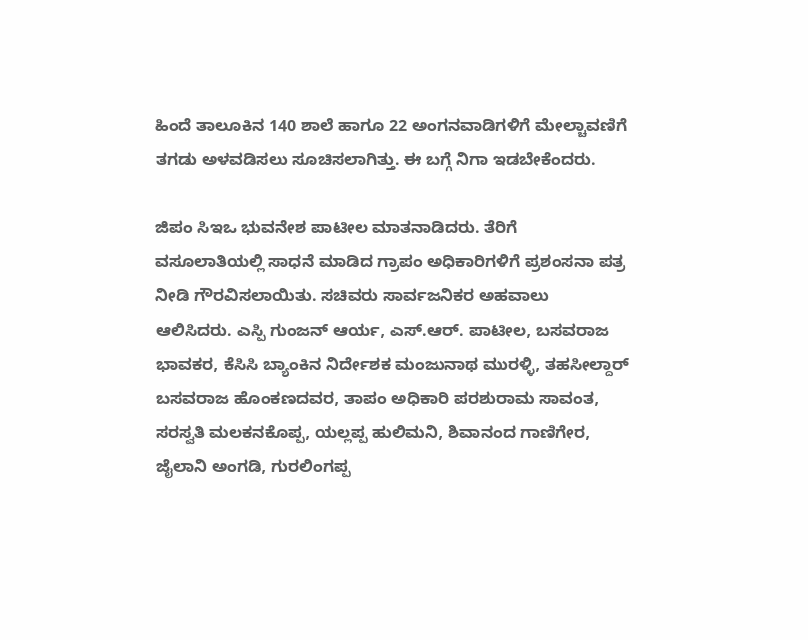ಹಿಂದೆ ತಾಲೂಕಿನ 140 ಶಾಲೆ ಹಾಗೂ 22 ಅಂಗನವಾಡಿಗಳಿಗೆ ಮೇಲ್ಚಾವಣಿಗೆ ತಗಡು ಅಳವಡಿಸಲು ಸೂಚಿಸಲಾಗಿತ್ತು. ಈ ಬಗ್ಗೆ ನಿಗಾ ಇಡಬೇಕೆಂದರು.

ಜಿಪಂ ಸಿಇಒ ಭುವನೇಶ ಪಾಟೀಲ ಮಾತನಾಡಿದರು. ತೆರಿಗೆ ವಸೂಲಾತಿಯಲ್ಲಿ ಸಾಧನೆ ಮಾಡಿದ ಗ್ರಾಪಂ ಅಧಿಕಾರಿಗಳಿಗೆ ಪ್ರಶಂಸನಾ ಪತ್ರ ನೀಡಿ ಗೌರವಿಸಲಾಯಿತು. ಸಚಿವರು ಸಾರ್ವಜನಿಕರ ಅಹವಾಲು ಆಲಿಸಿದರು. ಎಸ್ಪಿ ಗುಂಜನ್ ಆರ್ಯ, ಎಸ್.ಆರ್. ಪಾಟೀಲ, ಬಸವರಾಜ ಭಾವಕರ, ಕೆಸಿಸಿ ಬ್ಯಾಂಕಿನ ನಿರ್ದೇಶಕ ಮಂಜುನಾಥ ಮುರಳ್ಳಿ, ತಹಸೀಲ್ದಾರ್‌ ಬಸವರಾಜ ಹೊಂಕಣದವರ, ತಾಪಂ ಅಧಿಕಾರಿ ಪರಶುರಾಮ ಸಾವಂತ, ಸರಸ್ವತಿ ಮಲಕನಕೊಪ್ಪ, ಯಲ್ಲಪ್ಪ ಹುಲಿಮನಿ, ಶಿವಾನಂದ ಗಾಣಿಗೇರ, ಜೈಲಾನಿ ಅಂಗಡಿ, ಗುರಲಿಂಗಪ್ಪ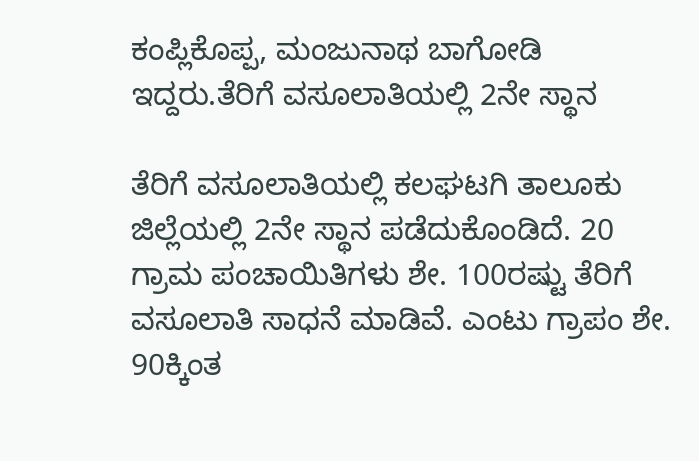ಕಂಪ್ಲಿಕೊಪ್ಪ, ಮಂಜುನಾಥ ಬಾಗೋಡಿ ಇದ್ದರು.ತೆರಿಗೆ ವಸೂಲಾತಿಯಲ್ಲಿ 2ನೇ ಸ್ಥಾನ

ತೆರಿಗೆ ವಸೂಲಾತಿಯಲ್ಲಿ ಕಲಘಟಗಿ ತಾಲೂಕು ಜಿಲ್ಲೆಯಲ್ಲಿ 2ನೇ ಸ್ಥಾನ ಪಡೆದುಕೊಂಡಿದೆ. 20 ಗ್ರಾಮ ಪಂಚಾಯಿತಿಗಳು ಶೇ. 100ರಷ್ಟು ತೆರಿಗೆ ವಸೂಲಾತಿ ಸಾಧನೆ ಮಾಡಿವೆ. ಎಂಟು ಗ್ರಾಪಂ ಶೇ. 90ಕ್ಕಿಂತ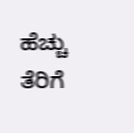ಹೆಚ್ಚು ತೆರಿಗೆ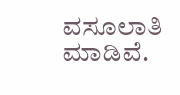ವಸೂಲಾತಿ ಮಾಡಿವೆ.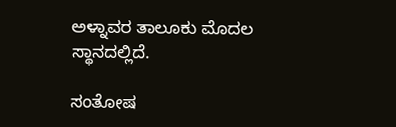ಅಳ್ನಾವರ ತಾಲೂಕು ಮೊದಲ ಸ್ಥಾನದಲ್ಲಿದೆ.

ಸಂತೋಷ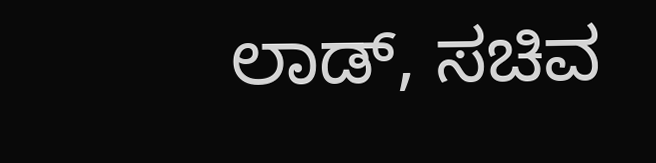ಲಾಡ್‌, ಸಚಿವ